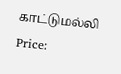காட்டுமல்லி
Price: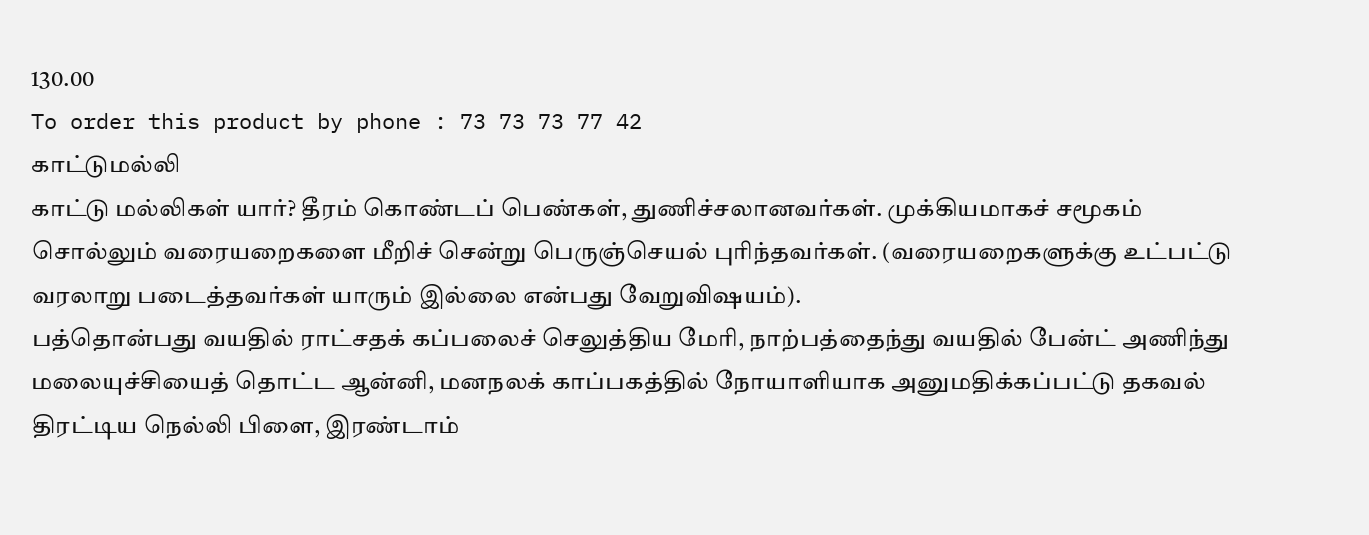130.00
To order this product by phone : 73 73 73 77 42
காட்டுமல்லி
காட்டு மல்லிகள் யார்? தீரம் கொண்டப் பெண்கள், துணிச்சலானவர்கள். முக்கியமாகச் சமூகம் சொல்லும் வரையறைகளை மீறிச் சென்று பெருஞ்செயல் புரிந்தவர்கள். (வரையறைகளுக்கு உட்பட்டு வரலாறு படைத்தவர்கள் யாரும் இல்லை என்பது வேறுவிஷயம்).
பத்தொன்பது வயதில் ராட்சதக் கப்பலைச் செலுத்திய மேரி, நாற்பத்தைந்து வயதில் பேன்ட் அணிந்து மலையுச்சியைத் தொட்ட ஆன்னி, மனநலக் காப்பகத்தில் நோயாளியாக அனுமதிக்கப்பட்டு தகவல் திரட்டிய நெல்லி பிளை, இரண்டாம்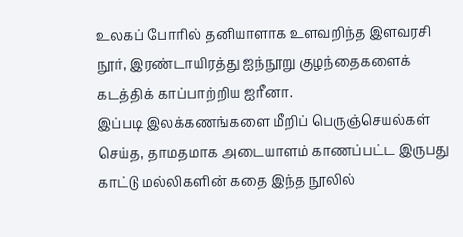உலகப் போரில் தனியாளாக உளவறிந்த இளவரசி நூர், இரண்டாயிரத்து ஐந்நூறு குழந்தைகளைக் கடத்திக் காப்பாற்றிய ஐரீனா.
இப்படி இலக்கணங்களை மீறிப் பெருஞ்செயல்கள் செய்த, தாமதமாக அடையாளம் காணப்பட்ட இருபது காட்டு மல்லிகளின் கதை இந்த நூலில்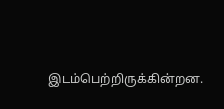இடம்பெற்றிருக்கின்றன.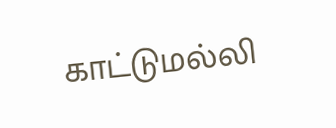காட்டுமல்லி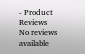- Product Reviews
No reviews available